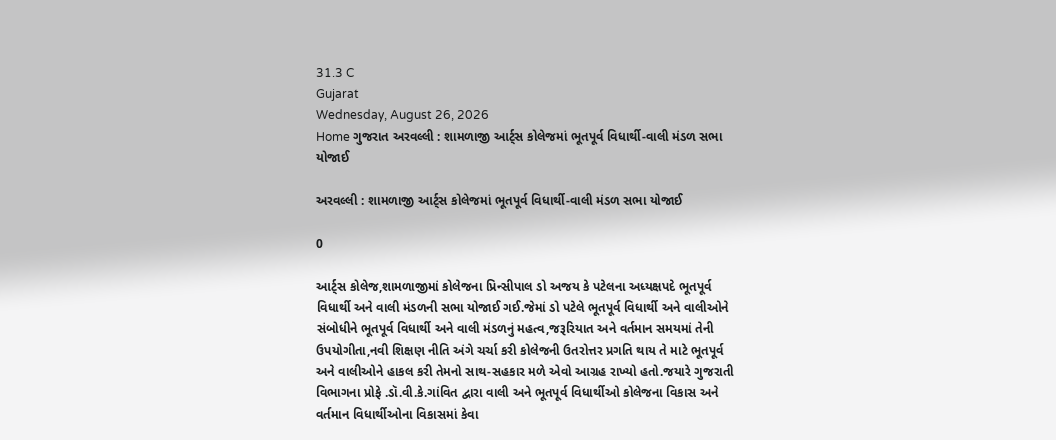31.3 C
Gujarat
Wednesday, August 26, 2026
Home ગુજરાત અરવલ્લી : શામળાજી આર્ટ્સ કોલેજમાં ભૂતપૂર્વ વિધાર્થી-વાલી મંડળ સભા યોજાઈ

અરવલ્લી : શામળાજી આર્ટ્સ કોલેજમાં ભૂતપૂર્વ વિધાર્થી-વાલી મંડળ સભા યોજાઈ

0

આર્ટ્સ કોલેજ,શામળાજીમાં કોલેજના પ્રિન્સીપાલ ડો અજય કે પટેલના અધ્યક્ષપદે ભૂતપૂર્વ વિધાર્થી અને વાલી મંડળની સભા યોજાઈ ગઈ.જેમાં ડો પટેલે ભૂતપૂર્વ વિધાર્થી અને વાલીઓને સંબોધીને ભૂતપૂર્વ વિધાર્થી અને વાલી મંડળનું મહત્વ,જરૂરિયાત અને વર્તમાન સમયમાં તેની ઉપયોગીતા,નવી શિક્ષણ નીતિ અંગે ચર્ચા કરી કોલેજની ઉતરોત્તર પ્રગતિ થાય તે માટે ભૂતપૂર્વ અને વાલીઓને હાકલ કરી તેમનો સાથ-સહકાર મળે એવો આગ્રહ રાખ્યો હતો.જયારે ગુજરાતી વિભાગના પ્રોફે .ડૉ.વી.કે.ગાંવિત દ્વારા વાલી અને ભૂતપૂર્વ વિધાર્થીઓ કોલેજના વિકાસ અને વર્તમાન વિધાર્થીઓના વિકાસમાં કેવા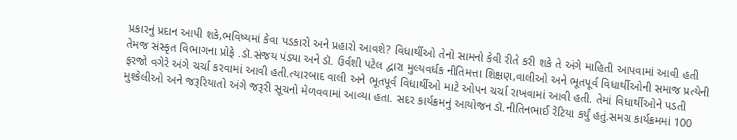પ્રકારનું પ્રદાન આપી શકે,ભવિષ્યમાં કેવા પડકારો અને પ્રહારો આવશે? વિધાર્થીઓ તેનો સામનો કેવી રીતે કરી શકે તે અંગે માહિતી આપવામાં આવી હતી તેમજ સંસ્કૃત વિભાગના પ્રોફે .ડૉ.સંજય પંડ્યા અને ડૉ. ઉર્વશી પટેલ દ્વારા મુલ્યવર્ધક નીતિમત્તા શિક્ષણ,વાલીઓ અને ભૂતપૂર્વ વિધાર્થીઓની સમાજ પ્રત્યેની ફરજો વગેરે અંગે ચર્ચા કરવામાં આવી હતી.ત્યારબાદ વાલી અને ભૂતપૂર્વ વિધાર્થીઓ માટે ઓપન ચર્ચા રાખવામાં આવી હતી. તેમાં વિધાર્થીઓને પડતી મુશ્કેલીઓ અને જરૂરિયાતો અંગે જરૂરી સૂચનો મેળવવામાં આવ્યા હતા. સદર કાર્યક્રમનું આયોજન ડૉ.નીતિનભાઈ રેંટિયા કર્યું હતું.સમગ્ર કાર્યક્રમમાં 100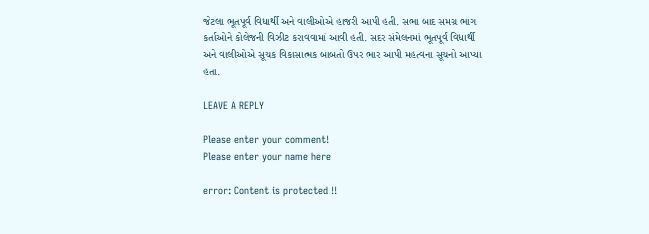જેટલા ભૂતપૂર્વ વિધાર્થી અને વાલીઓએ હાજરી આપી હતી. સભા બાદ સમગ્ર ભાગ કર્તાઓને કોલેજની વિઝીટ કરાવવામાં આવી હતી. સદર સંમેલનમાં ભૂતપૂર્વ વિધાર્થી અને વાલીઓએ સૂચક વિકાસાત્મક બાબતો ઉપર ભાર આપી મહત્વના સૂચનો આપ્યા હતા.

LEAVE A REPLY

Please enter your comment!
Please enter your name here

error: Content is protected !!